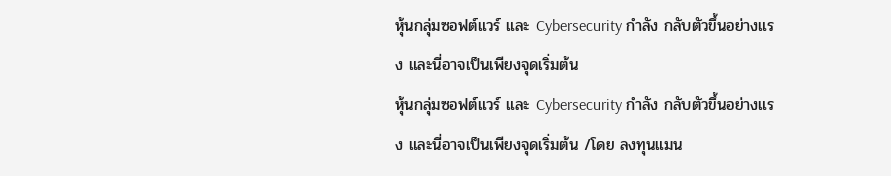หุ้นกลุ่มซอฟต์แวร์ และ Cybersecurity กำลัง กลับตัวขึ้นอย่างแรง และนี่อาจเป็นเพียงจุดเริ่มต้น
หุ้นกลุ่มซอฟต์แวร์ และ Cybersecurity กำลัง กลับตัวขึ้นอย่างแรง และนี่อาจเป็นเพียงจุดเริ่มต้น /โดย ลงทุนแมน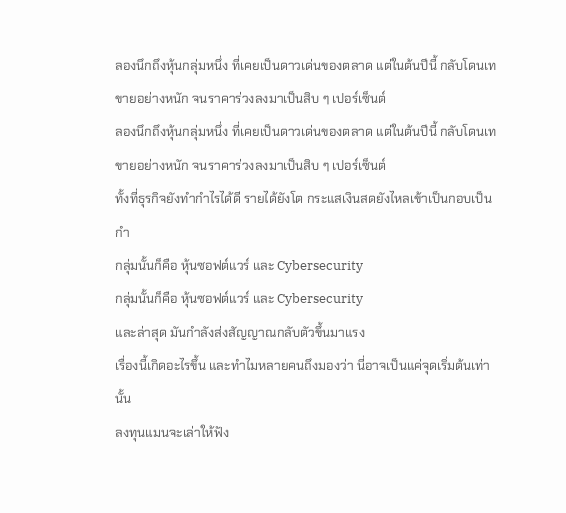ลองนึกถึงหุ้นกลุ่มหนึ่ง ที่เคยเป็นดาวเด่นของตลาด แต่ในต้นปีนี้ กลับโดนเทขายอย่างหนัก จนราคาร่วงลงมาเป็นสิบ ๆ เปอร์เซ็นต์
ลองนึกถึงหุ้นกลุ่มหนึ่ง ที่เคยเป็นดาวเด่นของตลาด แต่ในต้นปีนี้ กลับโดนเทขายอย่างหนัก จนราคาร่วงลงมาเป็นสิบ ๆ เปอร์เซ็นต์
ทั้งที่ธุรกิจยังทำกำไรได้ดี รายได้ยังโต กระแสเงินสดยังไหลเข้าเป็นกอบเป็นกำ
กลุ่มนั้นก็คือ หุ้นซอฟต์แวร์ และ Cybersecurity
กลุ่มนั้นก็คือ หุ้นซอฟต์แวร์ และ Cybersecurity
และล่าสุด มันกำลังส่งสัญญาณกลับตัวขึ้นมาแรง
เรื่องนี้เกิดอะไรขึ้น และทำไมหลายคนถึงมองว่า นี่อาจเป็นแค่จุดเริ่มต้นเท่านั้น
ลงทุนแมนจะเล่าให้ฟัง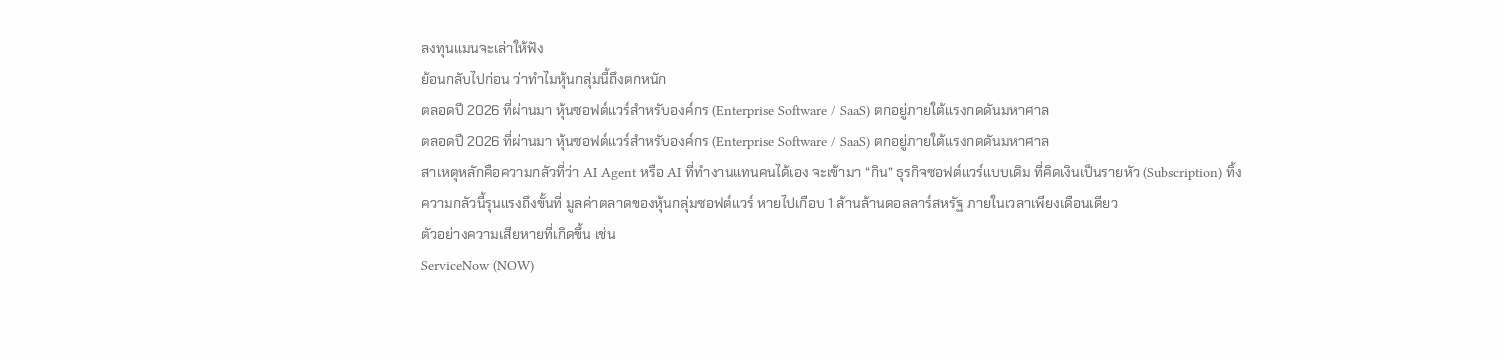ลงทุนแมนจะเล่าให้ฟัง
ย้อนกลับไปก่อน ว่าทำไมหุ้นกลุ่มนี้ถึงตกหนัก
ตลอดปี 2026 ที่ผ่านมา หุ้นซอฟต์แวร์สำหรับองค์กร (Enterprise Software / SaaS) ตกอยู่ภายใต้แรงกดดันมหาศาล
ตลอดปี 2026 ที่ผ่านมา หุ้นซอฟต์แวร์สำหรับองค์กร (Enterprise Software / SaaS) ตกอยู่ภายใต้แรงกดดันมหาศาล
สาเหตุหลักคือความกลัวที่ว่า AI Agent หรือ AI ที่ทำงานแทนคนได้เอง จะเข้ามา “กิน” ธุรกิจซอฟต์แวร์แบบเดิม ที่คิดเงินเป็นรายหัว (Subscription) ทิ้ง
ความกลัวนี้รุนแรงถึงขั้นที่ มูลค่าตลาดของหุ้นกลุ่มซอฟต์แวร์ หายไปเกือบ 1 ล้านล้านดอลลาร์สหรัฐ ภายในเวลาเพียงเดือนเดียว
ตัวอย่างความเสียหายที่เกิดขึ้น เช่น
ServiceNow (NOW)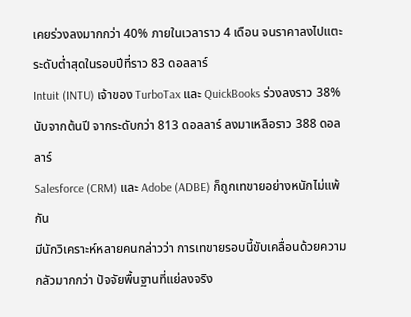เคยร่วงลงมากกว่า 40% ภายในเวลาราว 4 เดือน จนราคาลงไปแตะระดับต่ำสุดในรอบปีที่ราว 83 ดอลลาร์
Intuit (INTU) เจ้าของ TurboTax และ QuickBooks ร่วงลงราว 38% นับจากต้นปี จากระดับกว่า 813 ดอลลาร์ ลงมาเหลือราว 388 ดอลลาร์
Salesforce (CRM) และ Adobe (ADBE) ก็ถูกเทขายอย่างหนักไม่แพ้กัน
มีนักวิเคราะห์หลายคนกล่าวว่า การเทขายรอบนี้ขับเคลื่อนด้วยความกลัวมากกว่า ปัจจัยพื้นฐานที่แย่ลงจริง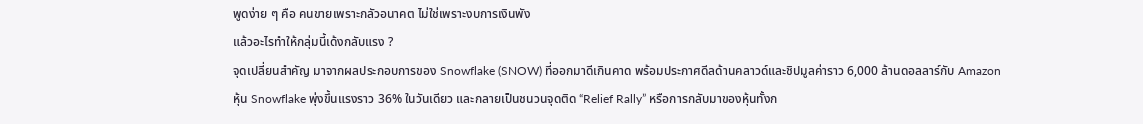พูดง่าย ๆ คือ คนขายเพราะกลัวอนาคต ไม่ใช่เพราะงบการเงินพัง
แล้วอะไรทำให้กลุ่มนี้เด้งกลับแรง ?
จุดเปลี่ยนสำคัญ มาจากผลประกอบการของ Snowflake (SNOW) ที่ออกมาดีเกินคาด พร้อมประกาศดีลด้านคลาวด์และชิปมูลค่าราว 6,000 ล้านดอลลาร์กับ Amazon
หุ้น Snowflake พุ่งขึ้นแรงราว 36% ในวันเดียว และกลายเป็นชนวนจุดติด “Relief Rally” หรือการกลับมาของหุ้นทั้งก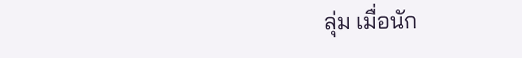ลุ่ม เมื่อนัก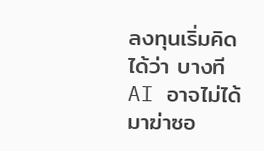ลงทุนเริ่มคิดได้ว่า บางที AI อาจไม่ได้มาฆ่าซอ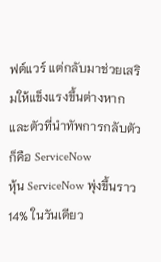ฟต์แวร์ แต่กลับมาช่วยเสริมให้แข็งแรงขึ้นต่างหาก
และตัวที่นำทัพการกลับตัว ก็คือ ServiceNow
หุ้น ServiceNow พุ่งขึ้นราว 14% ในวันเดียว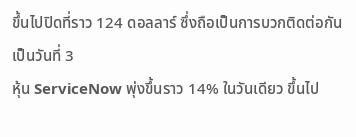ขึ้นไปปิดที่ราว 124 ดอลลาร์ ซึ่งถือเป็นการบวกติดต่อกันเป็นวันที่ 3
หุ้น ServiceNow พุ่งขึ้นราว 14% ในวันเดียว ขึ้นไป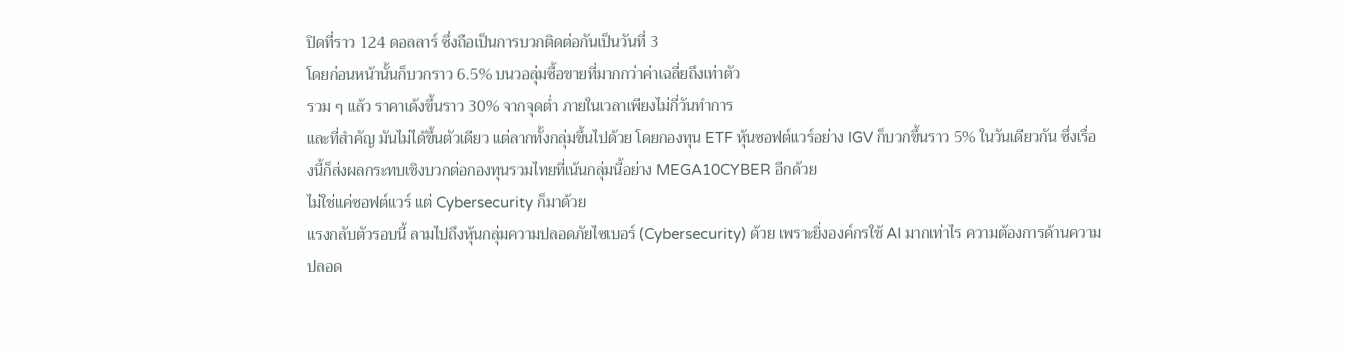ปิดที่ราว 124 ดอลลาร์ ซึ่งถือเป็นการบวกติดต่อกันเป็นวันที่ 3
โดยก่อนหน้านั้นก็บวกราว 6.5% บนวอลุ่มซื้อขายที่มากกว่าค่าเฉลี่ยถึงเท่าตัว
รวม ๆ แล้ว ราคาเด้งขึ้นราว 30% จากจุดต่ำ ภายในเวลาเพียงไม่กี่วันทำการ
และที่สำคัญ มันไม่ได้ขึ้นตัวเดียว แต่ลากทั้งกลุ่มขึ้นไปด้วย โดยกองทุน ETF หุ้นซอฟต์แวร์อย่าง IGV ก็บวกขึ้นราว 5% ในวันเดียวกัน ซึ่งเรื่องนี้ก็ส่งผลกระทบเชิงบวกต่อกองทุนรวมไทยที่เน้นกลุ่มนี้อย่าง MEGA10CYBER อีกด้วย
ไม่ใช่แค่ซอฟต์แวร์ แต่ Cybersecurity ก็มาด้วย
แรงกลับตัวรอบนี้ ลามไปถึงหุ้นกลุ่มความปลอดภัยไซเบอร์ (Cybersecurity) ด้วย เพราะยิ่งองค์กรใช้ AI มากเท่าไร ความต้องการด้านความปลอด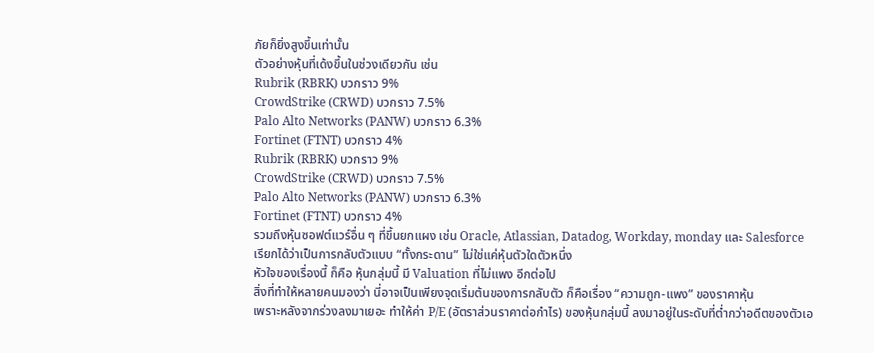ภัยก็ยิ่งสูงขึ้นเท่านั้น
ตัวอย่างหุ้นที่เด้งขึ้นในช่วงเดียวกัน เช่น
Rubrik (RBRK) บวกราว 9%
CrowdStrike (CRWD) บวกราว 7.5%
Palo Alto Networks (PANW) บวกราว 6.3%
Fortinet (FTNT) บวกราว 4%
Rubrik (RBRK) บวกราว 9%
CrowdStrike (CRWD) บวกราว 7.5%
Palo Alto Networks (PANW) บวกราว 6.3%
Fortinet (FTNT) บวกราว 4%
รวมถึงหุ้นซอฟต์แวร์อื่น ๆ ที่ขึ้นยกแผง เช่น Oracle, Atlassian, Datadog, Workday, monday และ Salesforce
เรียกได้ว่าเป็นการกลับตัวแบบ “ทั้งกระดาน” ไม่ใช่แค่หุ้นตัวใดตัวหนึ่ง
หัวใจของเรื่องนี้ ก็คือ หุ้นกลุ่มนี้ มี Valuation ที่ไม่แพง อีกต่อไป
สิ่งที่ทำให้หลายคนมองว่า นี่อาจเป็นเพียงจุดเริ่มต้นของการกลับตัว ก็คือเรื่อง “ความถูก-แพง” ของราคาหุ้น
เพราะหลังจากร่วงลงมาเยอะ ทำให้ค่า P/E (อัตราส่วนราคาต่อกำไร) ของหุ้นกลุ่มนี้ ลงมาอยู่ในระดับที่ต่ำกว่าอดีตของตัวเอ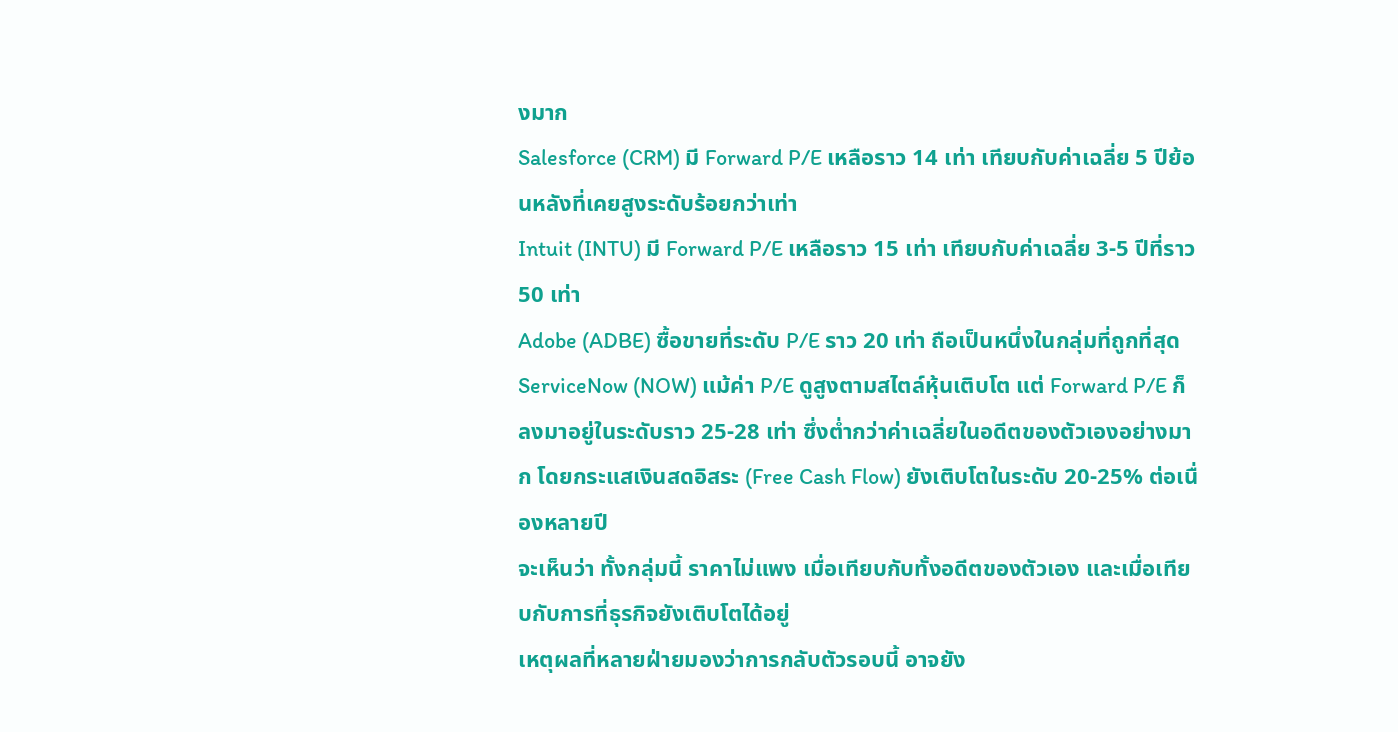งมาก
Salesforce (CRM) มี Forward P/E เหลือราว 14 เท่า เทียบกับค่าเฉลี่ย 5 ปีย้อนหลังที่เคยสูงระดับร้อยกว่าเท่า
Intuit (INTU) มี Forward P/E เหลือราว 15 เท่า เทียบกับค่าเฉลี่ย 3-5 ปีที่ราว 50 เท่า
Adobe (ADBE) ซื้อขายที่ระดับ P/E ราว 20 เท่า ถือเป็นหนึ่งในกลุ่มที่ถูกที่สุด
ServiceNow (NOW) แม้ค่า P/E ดูสูงตามสไตล์หุ้นเติบโต แต่ Forward P/E ก็ลงมาอยู่ในระดับราว 25-28 เท่า ซึ่งต่ำกว่าค่าเฉลี่ยในอดีตของตัวเองอย่างมาก โดยกระแสเงินสดอิสระ (Free Cash Flow) ยังเติบโตในระดับ 20-25% ต่อเนื่องหลายปี
จะเห็นว่า ทั้งกลุ่มนี้ ราคาไม่แพง เมื่อเทียบกับทั้งอดีตของตัวเอง และเมื่อเทียบกับการที่ธุรกิจยังเติบโตได้อยู่
เหตุผลที่หลายฝ่ายมองว่าการกลับตัวรอบนี้ อาจยัง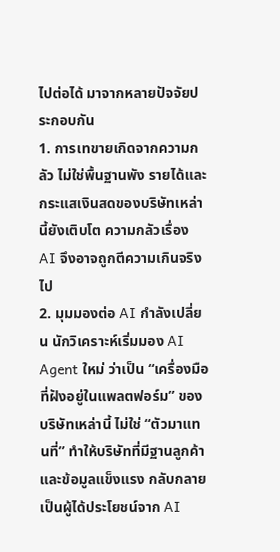ไปต่อได้ มาจากหลายปัจจัยประกอบกัน
1. การเทขายเกิดจากความกลัว ไม่ใช่พื้นฐานพัง รายได้และกระแสเงินสดของบริษัทเหล่านี้ยังเติบโต ความกลัวเรื่อง AI จึงอาจถูกตีความเกินจริงไป
2. มุมมองต่อ AI กำลังเปลี่ยน นักวิเคราะห์เริ่มมอง AI Agent ใหม่ ว่าเป็น “เครื่องมือที่ฝังอยู่ในแพลตฟอร์ม” ของบริษัทเหล่านี้ ไม่ใช่ “ตัวมาแทนที่” ทำให้บริษัทที่มีฐานลูกค้าและข้อมูลแข็งแรง กลับกลายเป็นผู้ได้ประโยชน์จาก AI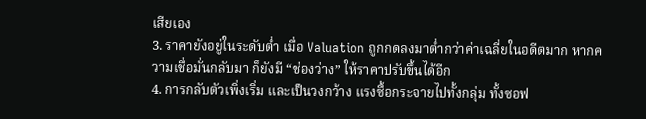เสียเอง
3. ราคายังอยู่ในระดับต่ำ เมื่อ Valuation ถูกกดลงมาต่ำกว่าค่าเฉลี่ยในอดีตมาก หากความเชื่อมั่นกลับมา ก็ยังมี “ช่องว่าง” ให้ราคาปรับขึ้นได้อีก
4. การกลับตัวเพิ่งเริ่ม และเป็นวงกว้าง แรงซื้อกระจายไปทั้งกลุ่ม ทั้งซอฟ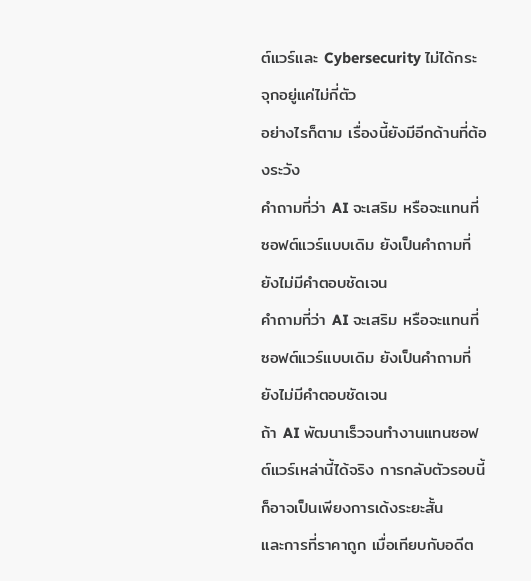ต์แวร์และ Cybersecurity ไม่ได้กระจุกอยู่แค่ไม่กี่ตัว
อย่างไรก็ตาม เรื่องนี้ยังมีอีกด้านที่ต้องระวัง
คำถามที่ว่า AI จะเสริม หรือจะแทนที่ ซอฟต์แวร์แบบเดิม ยังเป็นคำถามที่ยังไม่มีคำตอบชัดเจน
คำถามที่ว่า AI จะเสริม หรือจะแทนที่ ซอฟต์แวร์แบบเดิม ยังเป็นคำถามที่ยังไม่มีคำตอบชัดเจน
ถ้า AI พัฒนาเร็วจนทำงานแทนซอฟต์แวร์เหล่านี้ได้จริง การกลับตัวรอบนี้ก็อาจเป็นเพียงการเด้งระยะสั้น
และการที่ราคาถูก เมื่อเทียบกับอดีต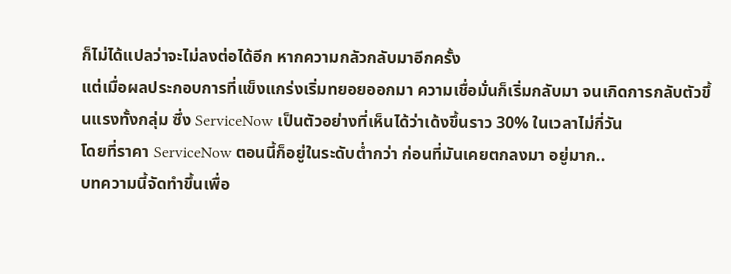ก็ไม่ได้แปลว่าจะไม่ลงต่อได้อีก หากความกลัวกลับมาอีกครั้ง
แต่เมื่อผลประกอบการที่แข็งแกร่งเริ่มทยอยออกมา ความเชื่อมั่นก็เริ่มกลับมา จนเกิดการกลับตัวขึ้นแรงทั้งกลุ่ม ซึ่ง ServiceNow เป็นตัวอย่างที่เห็นได้ว่าเด้งขึ้นราว 30% ในเวลาไม่กี่วัน
โดยที่ราคา ServiceNow ตอนนี้ก็อยู่ในระดับต่ำกว่า ก่อนที่มันเคยตกลงมา อยู่มาก..
บทความนี้จัดทำขึ้นเพื่อ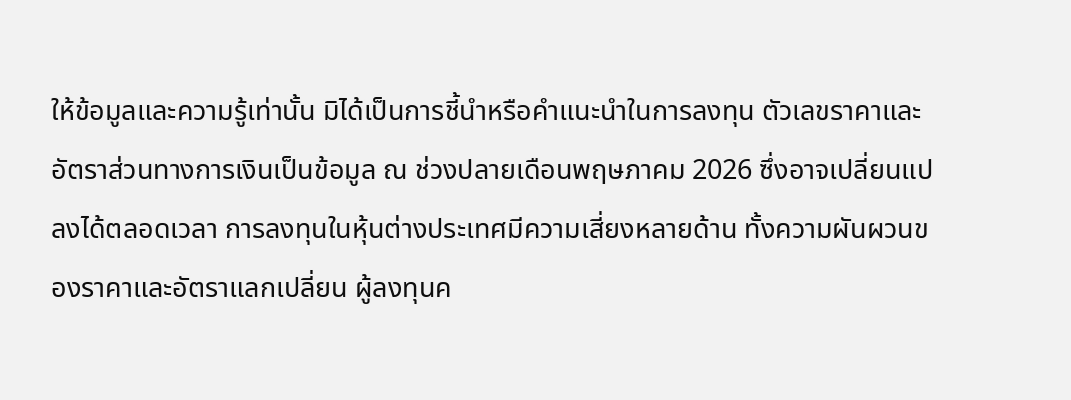ให้ข้อมูลและความรู้เท่านั้น มิได้เป็นการชี้นำหรือคำแนะนำในการลงทุน ตัวเลขราคาและอัตราส่วนทางการเงินเป็นข้อมูล ณ ช่วงปลายเดือนพฤษภาคม 2026 ซึ่งอาจเปลี่ยนแปลงได้ตลอดเวลา การลงทุนในหุ้นต่างประเทศมีความเสี่ยงหลายด้าน ทั้งความผันผวนของราคาและอัตราแลกเปลี่ยน ผู้ลงทุนค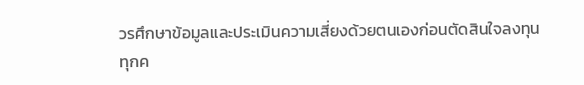วรศึกษาข้อมูลและประเมินความเสี่ยงด้วยตนเองก่อนตัดสินใจลงทุนทุกค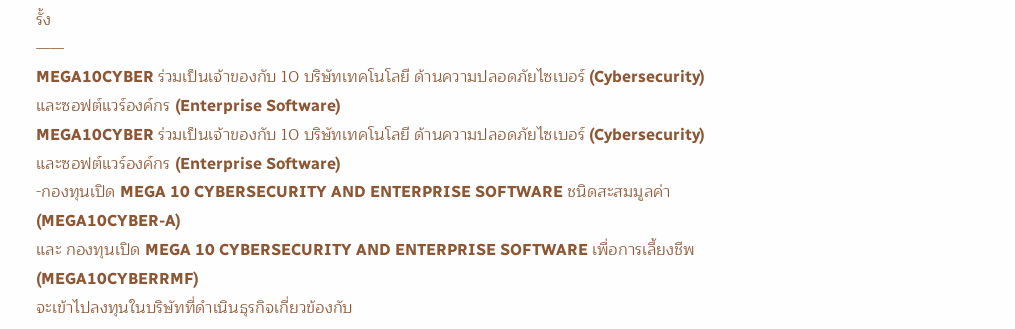รั้ง
——
MEGA10CYBER ร่วมเป็นเจ้าของกับ 10 บริษัทเทคโนโลยี ด้านความปลอดภัยไซเบอร์ (Cybersecurity) และซอฟต์แวร์องค์กร (Enterprise Software)
MEGA10CYBER ร่วมเป็นเจ้าของกับ 10 บริษัทเทคโนโลยี ด้านความปลอดภัยไซเบอร์ (Cybersecurity) และซอฟต์แวร์องค์กร (Enterprise Software)
-กองทุนเปิด MEGA 10 CYBERSECURITY AND ENTERPRISE SOFTWARE ชนิดสะสมมูลค่า (MEGA10CYBER-A)
และ กองทุนเปิด MEGA 10 CYBERSECURITY AND ENTERPRISE SOFTWARE เพื่อการเลี้ยงชีพ (MEGA10CYBERRMF)
จะเข้าไปลงทุนในบริษัทที่ดำเนินธุรกิจเกี่ยวข้องกับ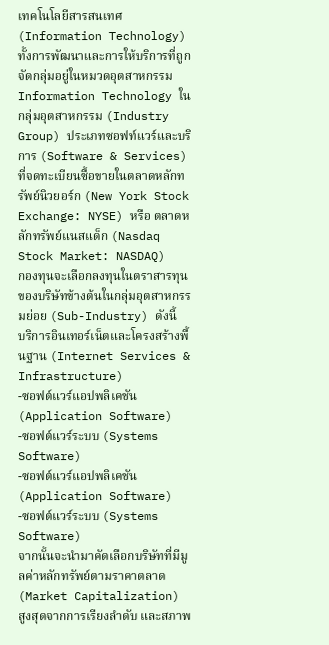เทคโนโลยีสารสนเทศ (Information Technology) ทั้งการพัฒนาและการให้บริการที่ถูกจัดกลุ่มอยู่ในหมวดอุตสาหกรรม Information Technology ในกลุ่มอุตสาหกรรม (Industry Group) ประเภทซอฟท์แวร์และบริการ (Software & Services)
ที่จดทะเบียนซื้อขายในตลาดหลักทรัพย์นิวยอร์ก (New York Stock Exchange: NYSE) หรือ ตลาดหลักทรัพย์แนสแด็ก (Nasdaq Stock Market: NASDAQ)
กองทุนจะเลือกลงทุนในตราสารทุนของบริษัทข้างต้นในกลุ่มอุตสาหกรรมย่อย (Sub-Industry) ดังนี้
บริการอินเทอร์เน็ตและโครงสร้างพื้นฐาน (Internet Services & Infrastructure)
-ซอฟต์แวร์แอปพลิเคชัน (Application Software)
-ซอฟต์แวร์ระบบ (Systems Software)
-ซอฟต์แวร์แอปพลิเคชัน (Application Software)
-ซอฟต์แวร์ระบบ (Systems Software)
จากนั้นจะนำมาคัดเลือกบริษัทที่มีมูลค่าหลักทรัพย์ตามราคาตลาด (Market Capitalization) สูงสุดจากการเรียงลำดับ และสภาพ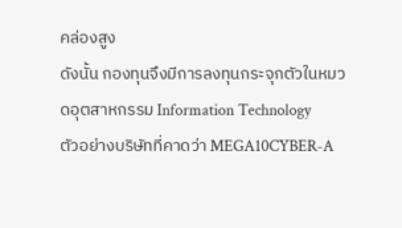คล่องสูง
ดังนั้น กองทุนจึงมีการลงทุนกระจุกตัวในหมวดอุตสาหกรรม Information Technology
ตัวอย่างบริษัทที่คาดว่า MEGA10CYBER-A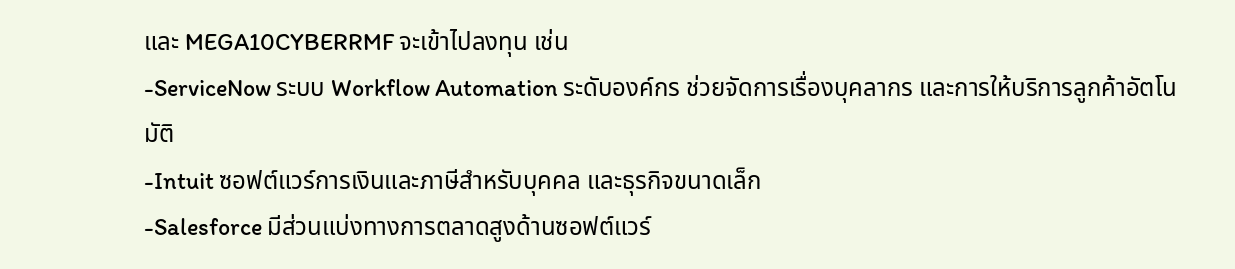และ MEGA10CYBERRMF จะเข้าไปลงทุน เช่น
-ServiceNow ระบบ Workflow Automation ระดับองค์กร ช่วยจัดการเรื่องบุคลากร และการให้บริการลูกค้าอัตโนมัติ
-Intuit ซอฟต์แวร์การเงินและภาษีสำหรับบุคคล และธุรกิจขนาดเล็ก
-Salesforce มีส่วนแบ่งทางการตลาดสูงด้านซอฟต์แวร์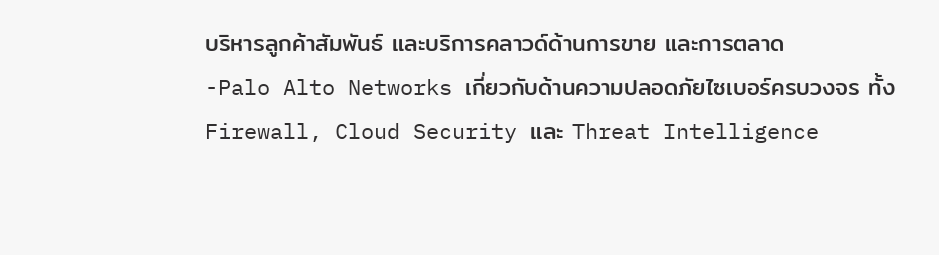บริหารลูกค้าสัมพันธ์ และบริการคลาวด์ด้านการขาย และการตลาด
-Palo Alto Networks เกี่ยวกับด้านความปลอดภัยไซเบอร์ครบวงจร ทั้ง Firewall, Cloud Security และ Threat Intelligence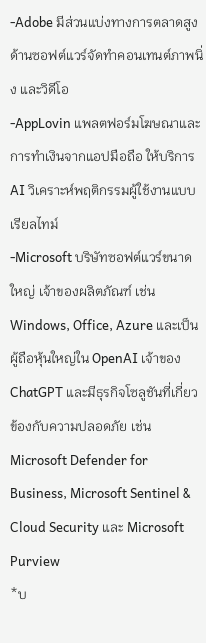-Adobe มีส่วนแบ่งทางการตลาดสูงด้านซอฟต์แวร์จัดทำคอนเทนต์ภาพนิ่ง และวิดีโอ
-AppLovin แพลตฟอร์มโฆษณาและการทำเงินจากแอปมือถือ ให้บริการ AI วิเคราะห์พฤติกรรมผู้ใช้งานแบบเรียลไทม์
-Microsoft บริษัทซอฟต์แวร์ขนาดใหญ่ เจ้าของผลิตภัณฑ์ เช่น Windows, Office, Azure และเป็นผู้ถือหุ้นใหญ่ใน OpenAI เจ้าของ ChatGPT และมีธุรกิจโซลูชันที่เกี่ยวข้องกับความปลอดภัย เช่น Microsoft Defender for Business, Microsoft Sentinel & Cloud Security และ Microsoft Purview
*บ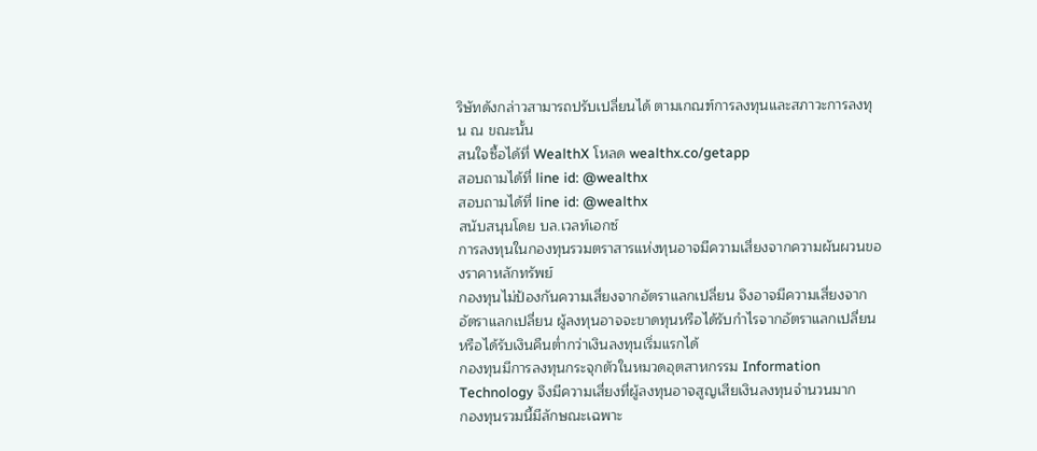ริษัทดังกล่าวสามารถปรับเปลี่ยนได้ ตามเกณฑ์การลงทุนและสภาวะการลงทุน ณ ขณะนั้น
สนใจซื้อได้ที่ WealthX โหลด wealthx.co/getapp
สอบถามได้ที่ line id: @wealthx
สอบถามได้ที่ line id: @wealthx
สนับสนุนโดย บล.เวลท์เอกซ์
การลงทุนในกองทุนรวมตราสารแห่งทุนอาจมีความเสี่ยงจากความผันผวนของราคาหลักทรัพย์
กองทุนไม่ป้องกันความเสี่ยงจากอัตราแลกเปลี่ยน จึงอาจมีความเสี่ยงจากอัตราแลกเปลี่ยน ผู้ลงทุนอาจจะขาดทุนหรือได้รับกำไรจากอัตราแลกเปลี่ยนหรือได้รับเงินคืนต่ำกว่าเงินลงทุนเริ่มแรกได้
กองทุนมีการลงทุนกระจุกตัวในหมวดอุตสาหกรรม Information Technology จึงมีความเสี่ยงที่ผู้ลงทุนอาจสูญเสียเงินลงทุนจำนวนมาก
กองทุนรวมนี้มีลักษณะเฉพาะ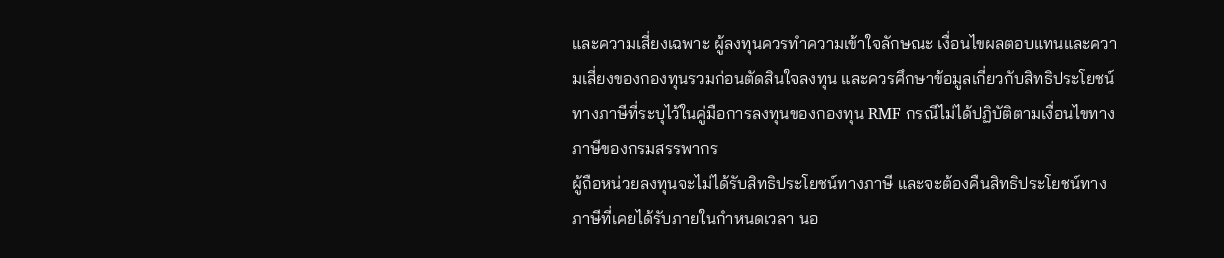และความเสี่ยงเฉพาะ ผู้ลงทุนควรทำความเข้าใจลักษณะ เงื่อนไขผลตอบแทนและความเสี่ยงของกองทุนรวมก่อนตัดสินใจลงทุน และควรศึกษาข้อมูลเกี่ยวกับสิทธิประโยชน์ทางภาษีที่ระบุไว้ในคู่มือการลงทุนของกองทุน RMF กรณีไม่ได้ปฏิบัติตามเงื่อนไขทางภาษีของกรมสรรพากร
ผู้ถือหน่วยลงทุนจะไม่ได้รับสิทธิประโยชน์ทางภาษี และจะต้องคืนสิทธิประโยชน์ทางภาษีที่เคยได้รับภายในกำหนดเวลา นอ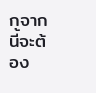กจากนี้จะต้อง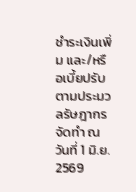ชำระเงินเพิ่ม และ/หรือเบี้ยปรับตามประมวลรัษฎากร
จัดทำ ณ วันที่ 1 มิ.ย. 2569